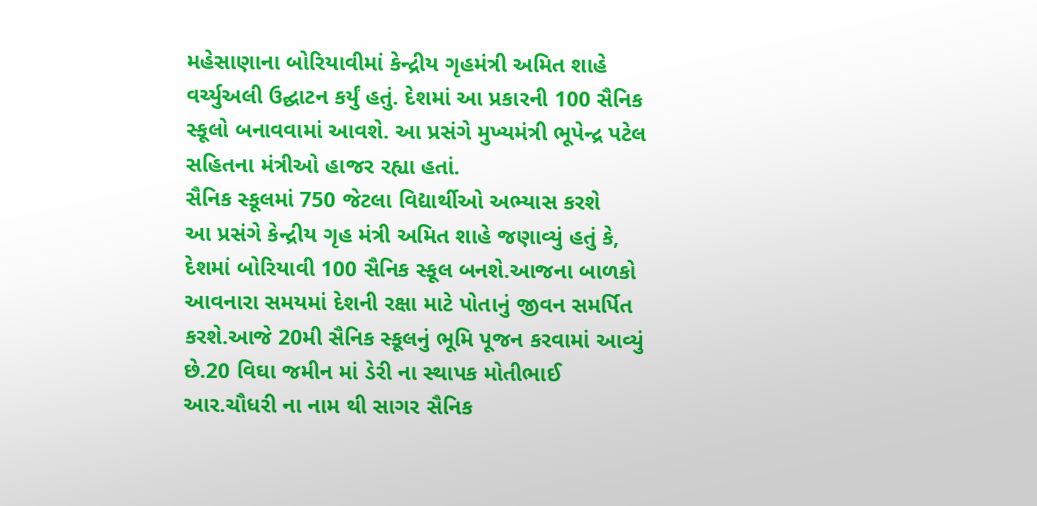મહેસાણાના બોરિયાવીમાં કેન્દ્રીય ગૃહમંત્રી અમિત શાહે વર્ચ્યુઅલી ઉદ્ઘાટન કર્યું હતું. દેશમાં આ પ્રકારની 100 સૈનિક સ્કૂલો બનાવવામાં આવશે. આ પ્રસંગે મુખ્યમંત્રી ભૂપેન્દ્ર પટેલ સહિતના મંત્રીઓ હાજર રહ્યા હતાં.
સૈનિક સ્કૂલમાં 750 જેટલા વિદ્યાર્થીઓ અભ્યાસ કરશે
આ પ્રસંગે કેન્દ્રીય ગૃહ મંત્રી અમિત શાહે જણાવ્યું હતું કે, દેશમાં બોરિયાવી 100 સૈનિક સ્કૂલ બનશે.આજના બાળકો આવનારા સમયમાં દેશની રક્ષા માટે પોતાનું જીવન સમર્પિત કરશે.આજે 20મી સૈનિક સ્કૂલનું ભૂમિ પૂજન કરવામાં આવ્યું છે.20 વિઘા જમીન માં ડેરી ના સ્થાપક મોતીભાઈ આર.ચૌધરી ના નામ થી સાગર સૈનિક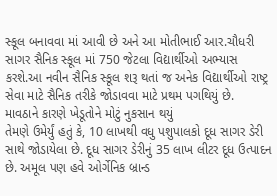સ્કૂલ બનાવવા માં આવી છે અને આ મોતીભાઈ આર.ચૌધરી સાગર સૈનિક સ્કૂલ માં 750 જેટલા વિદ્યાર્થીઓ અભ્યાસ કરશે.આ નવીન સૈનિક સ્કૂલ શરૂ થતાં જ અનેક વિદ્યાર્થીઓ રાષ્ટ્ર સેવા માટે સૈનિક તરીકે જોડાવવા માટે પ્રથમ પગથિયું છે.
માવઠાને કારણે ખેડૂતોને મોટું નુકસાન થયું
તેમણે ઉમેર્યું હતું કે, 10 લાખથી વધુ પશુપાલકો દૂધ સાગર ડેરી સાથે જોડાયેલા છે. દૂધ સાગર ડેરીનું 35 લાખ લીટર દૂધ ઉત્પાદન છે. અમૂલ પણ હવે ઓર્ગેનિક બ્રાન્ડ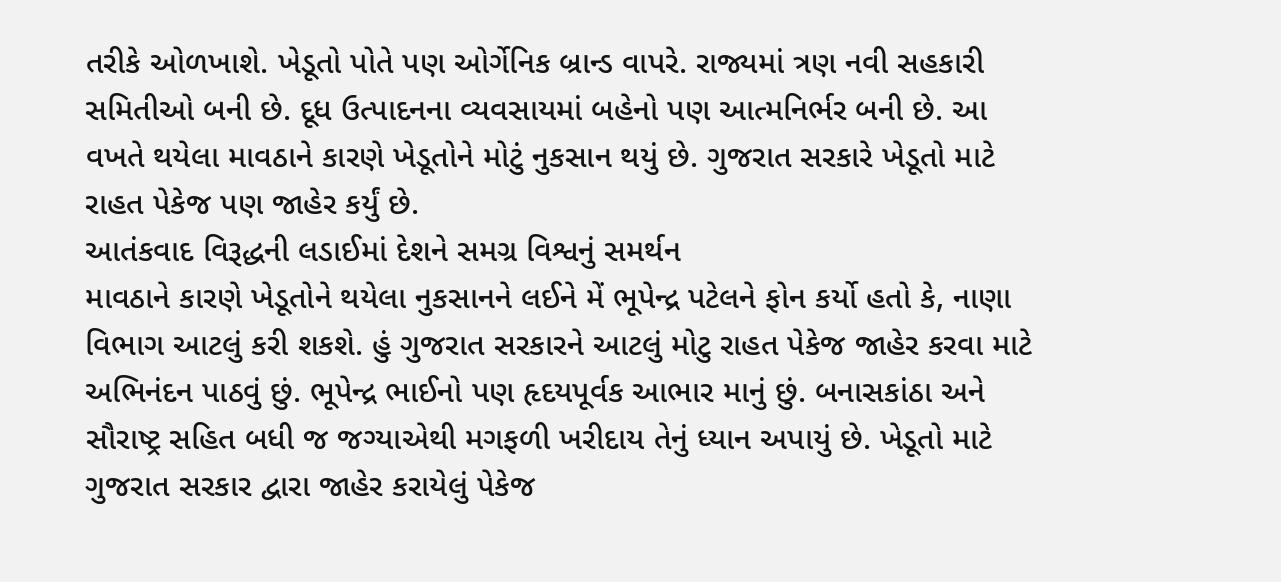તરીકે ઓળખાશે. ખેડૂતો પોતે પણ ઓર્ગેનિક બ્રાન્ડ વાપરે. રાજ્યમાં ત્રણ નવી સહકારી સમિતીઓ બની છે. દૂધ ઉત્પાદનના વ્યવસાયમાં બહેનો પણ આત્મનિર્ભર બની છે. આ વખતે થયેલા માવઠાને કારણે ખેડૂતોને મોટું નુકસાન થયું છે. ગુજરાત સરકારે ખેડૂતો માટે રાહત પેકેજ પણ જાહેર કર્યું છે.
આતંકવાદ વિરૂદ્ધની લડાઈમાં દેશને સમગ્ર વિશ્વનું સમર્થન
માવઠાને કારણે ખેડૂતોને થયેલા નુકસાનને લઈને મેં ભૂપેન્દ્ર પટેલને ફોન કર્યો હતો કે, નાણા વિભાગ આટલું કરી શકશે. હું ગુજરાત સરકારને આટલું મોટુ રાહત પેકેજ જાહેર કરવા માટે અભિનંદન પાઠવું છું. ભૂપેન્દ્ર ભાઈનો પણ હૃદયપૂર્વક આભાર માનું છું. બનાસકાંઠા અને સૌરાષ્ટ્ર સહિત બધી જ જગ્યાએથી મગફળી ખરીદાય તેનું ધ્યાન અપાયું છે. ખેડૂતો માટે ગુજરાત સરકાર દ્વારા જાહેર કરાયેલું પેકેજ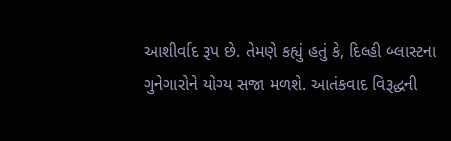આશીર્વાદ રૂપ છે. તેમણે કહ્યું હતું કે, દિલ્હી બ્લાસ્ટના ગુનેગારોને યોગ્ય સજા મળશે. આતંકવાદ વિરૂદ્ધની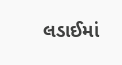લડાઈમાં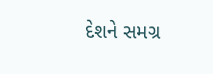દેશને સમગ્ર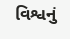વિશ્વનું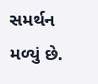સમર્થન મળ્યું છે.